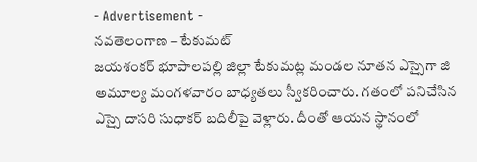- Advertisement -
నవతెలంగాణ – టేకుమట్
జయశంకర్ భూపాలపల్లి జిల్లా టేకుమట్ల మండల నూతన ఎస్సైగా జి అమూల్య మంగళవారం బాధ్యతలు స్వీకరించారు. గతంలో పనిచేసిన ఎస్సై దాసరి సుధాకర్ బదిలీపై వెళ్లారు. దీంతో ఆయన స్థానంలో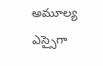అమూల్య ఎస్సైగా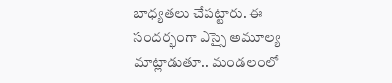బాధ్యతలు చేపట్టారు. ఈ సందర్భంగా ఎస్సై అమూల్య మాట్లాడుతూ.. మండలంలో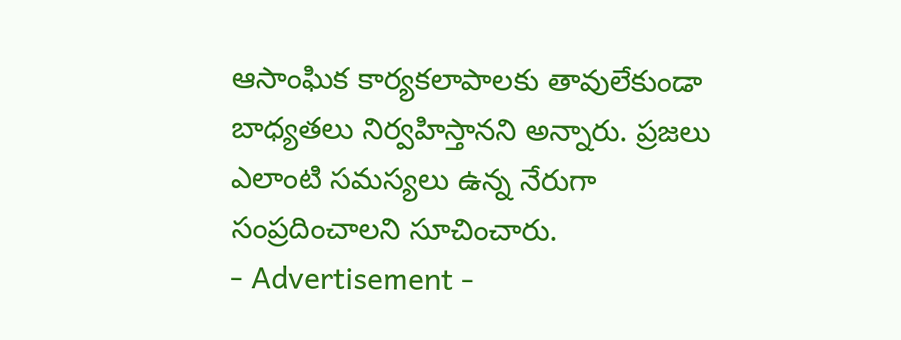ఆసాంఘిక కార్యకలాపాలకు తావులేకుండా బాధ్యతలు నిర్వహిస్తానని అన్నారు. ప్రజలు ఎలాంటి సమస్యలు ఉన్న నేరుగా సంప్రదించాలని సూచించారు.
- Advertisement -